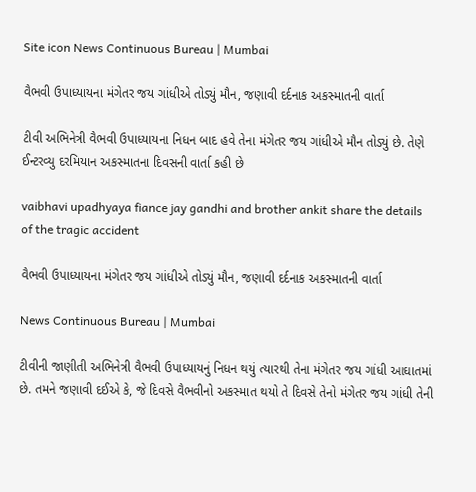Site icon News Continuous Bureau | Mumbai

વૈભવી ઉપાધ્યાયના મંગેતર જય ગાંધીએ તોડ્યું મૌન, જણાવી દર્દનાક અકસ્માતની વાર્તા

ટીવી અભિનેત્રી વૈભવી ઉપાધ્યાયના નિધન બાદ હવે તેના મંગેતર જય ગાંધીએ મૌન તોડ્યું છે. તેણે ઈન્ટરવ્યુ દરમિયાન અકસ્માતના દિવસની વાર્તા કહી છે

vaibhavi upadhyaya fiance jay gandhi and brother ankit share the details of the tragic accident

વૈભવી ઉપાધ્યાયના મંગેતર જય ગાંધીએ તોડ્યું મૌન, જણાવી દર્દનાક અકસ્માતની વાર્તા

News Continuous Bureau | Mumbai

ટીવીની જાણીતી અભિનેત્રી વૈભવી ઉપાધ્યાયનું નિધન થયું ત્યારથી તેના મંગેતર જય ગાંધી આઘાતમાં છે. તમને જણાવી દઈએ કે, જે દિવસે વૈભવીનો અકસ્માત થયો તે દિવસે તેનો મંગેતર જય ગાંધી તેની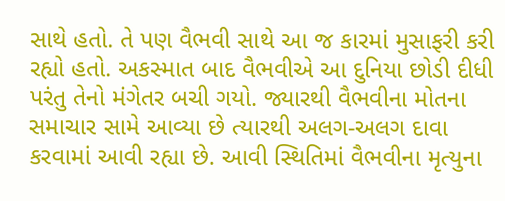સાથે હતો. તે પણ વૈભવી સાથે આ જ કારમાં મુસાફરી કરી રહ્યો હતો. અકસ્માત બાદ વૈભવીએ આ દુનિયા છોડી દીધી પરંતુ તેનો મંગેતર બચી ગયો. જ્યારથી વૈભવીના મોતના સમાચાર સામે આવ્યા છે ત્યારથી અલગ-અલગ દાવા કરવામાં આવી રહ્યા છે. આવી સ્થિતિમાં વૈભવીના મૃત્યુના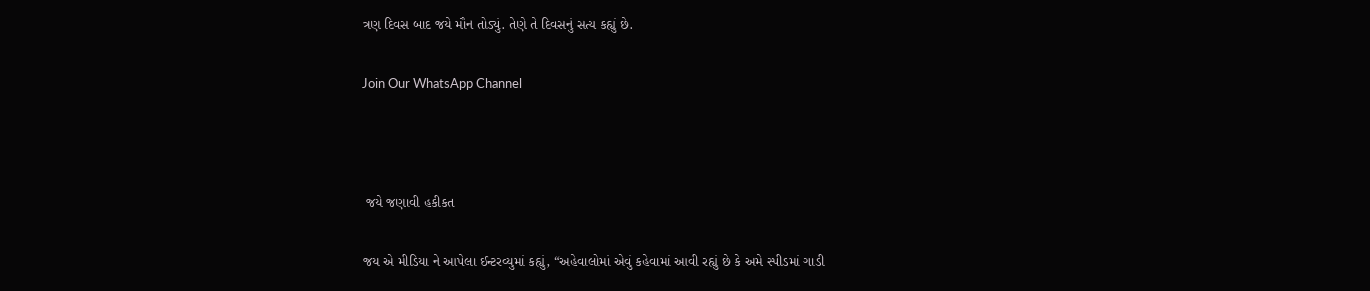ત્રણ દિવસ બાદ જયે મૌન તોડ્યું. તેણે તે દિવસનું સત્ય કહ્યું છે.

Join Our WhatsApp Channel



 જયે જણાવી હકીકત

જય એ મીડિયા ને આપેલા ઈન્ટરવ્યુમાં કહ્યું, “અહેવાલોમાં એવું કહેવામાં આવી રહ્યું છે કે અમે સ્પીડમાં ગાડી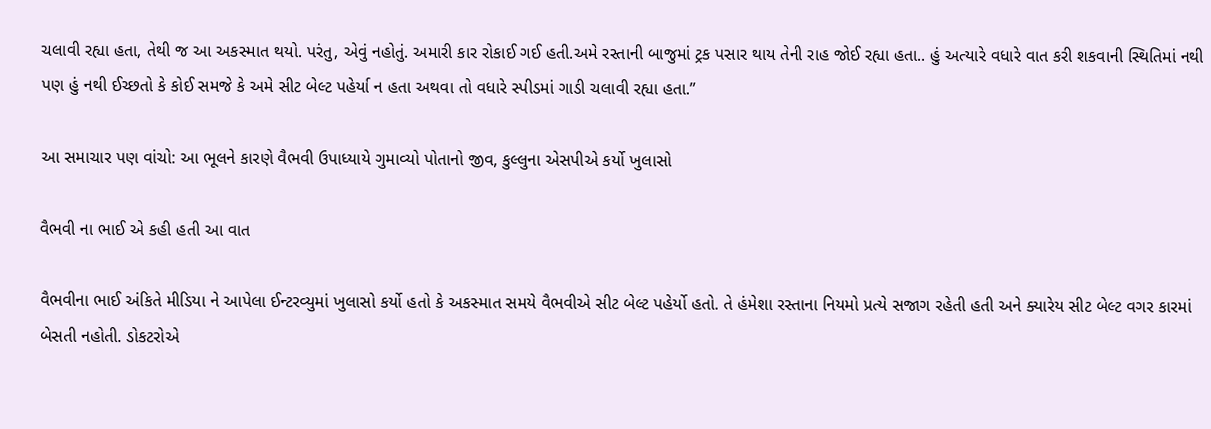ચલાવી રહ્યા હતા, તેથી જ આ અકસ્માત થયો. પરંતુ, એવું નહોતું. અમારી કાર રોકાઈ ગઈ હતી.અમે રસ્તાની બાજુમાં ટ્રક પસાર થાય તેની રાહ જોઈ રહ્યા હતા.. હું અત્યારે વધારે વાત કરી શકવાની સ્થિતિમાં નથી પણ હું નથી ઈચ્છતો કે કોઈ સમજે કે અમે સીટ બેલ્ટ પહેર્યા ન હતા અથવા તો વધારે સ્પીડમાં ગાડી ચલાવી રહ્યા હતા.”

આ સમાચાર પણ વાંચો: આ ભૂલને કારણે વૈભવી ઉપાધ્યાયે ગુમાવ્યો પોતાનો જીવ, કુલ્લુના એસપીએ કર્યો ખુલાસો

વૈભવી ના ભાઈ એ કહી હતી આ વાત

વૈભવીના ભાઈ અંકિતે મીડિયા ને આપેલા ઈન્ટરવ્યુમાં ખુલાસો કર્યો હતો કે અકસ્માત સમયે વૈભવીએ સીટ બેલ્ટ પહેર્યો હતો. તે હંમેશા રસ્તાના નિયમો પ્રત્યે સજાગ રહેતી હતી અને ક્યારેય સીટ બેલ્ટ વગર કારમાં બેસતી નહોતી. ડોકટરોએ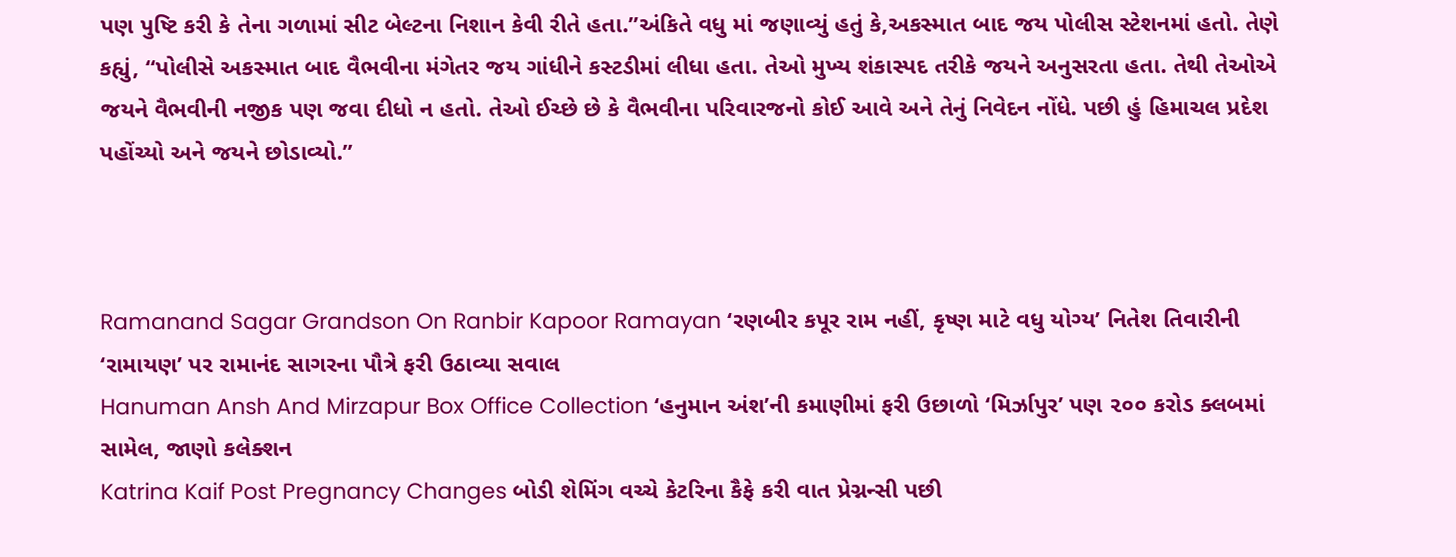પણ પુષ્ટિ કરી કે તેના ગળામાં સીટ બેલ્ટના નિશાન કેવી રીતે હતા.”અંકિતે વધુ માં જણાવ્યું હતું કે,અકસ્માત બાદ જય પોલીસ સ્ટેશનમાં હતો. તેણે કહ્યું, “પોલીસે અકસ્માત બાદ વૈભવીના મંગેતર જય ગાંધીને કસ્ટડીમાં લીધા હતા. તેઓ મુખ્ય શંકાસ્પદ તરીકે જયને અનુસરતા હતા. તેથી તેઓએ જયને વૈભવીની નજીક પણ જવા દીધો ન હતો. તેઓ ઈચ્છે છે કે વૈભવીના પરિવારજનો કોઈ આવે અને તેનું નિવેદન નોંધે. પછી હું હિમાચલ પ્રદેશ પહોંચ્યો અને જયને છોડાવ્યો.”



Ramanand Sagar Grandson On Ranbir Kapoor Ramayan ‘રણબીર કપૂર રામ નહીં, કૃષ્ણ માટે વધુ યોગ્ય’ નિતેશ તિવારીની ‘રામાયણ’ પર રામાનંદ સાગરના પૌત્રે ફરી ઉઠાવ્યા સવાલ
Hanuman Ansh And Mirzapur Box Office Collection ‘હનુમાન અંશ’ની કમાણીમાં ફરી ઉછાળો ‘મિર્ઝાપુર’ પણ ૨૦૦ કરોડ ક્લબમાં સામેલ, જાણો કલેક્શન
Katrina Kaif Post Pregnancy Changes બોડી શેમિંગ વચ્ચે કેટરિના કૈફે કરી વાત પ્રેગ્નન્સી પછી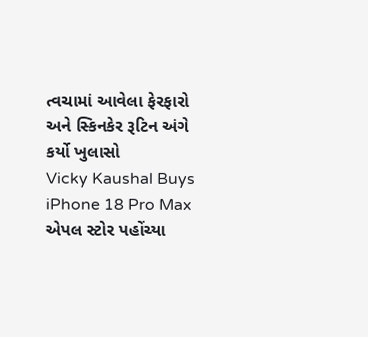ત્વચામાં આવેલા ફેરફારો અને સ્કિનકેર રૂટિન અંગે કર્યો ખુલાસો
Vicky Kaushal Buys iPhone 18 Pro Max એપલ સ્ટોર પહોંચ્યા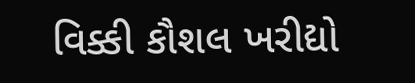વિક્કી કૌશલ ખરીદ્યો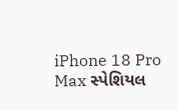iPhone 18 Pro Max સ્પેશિયલ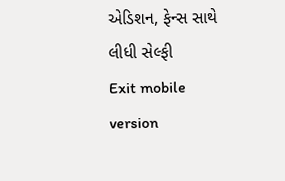એડિશન, ફેન્સ સાથે લીધી સેલ્ફી
Exit mobile version